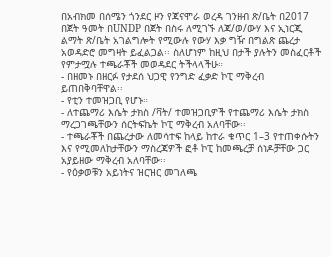በአብክመ በሰሜን ጎንደር ዞን የጃናሞራ ወረዳ ገንዘብ ጽ/ቤት በ2017 በጀት ዓመት በUNDP በጀት በስሩ ለሚገኙ ለጃ/ወ/ውሃ እና ኢነርጂ ልማት ጽ/ቤት አገልግሎት የሚውሉ የውሃ እቃ ግዥ በግልጽ ጨረታ አወዳድሮ መግዛት ይፈልጋል፡፡ ስለሆነም ከዚህ በታች ያሉትን መስፈርቶች የምታሟሉ ተጫራቾች መወዳደር ትችላላችሁ።
- በዘመኑ በዘርፉ የታደሰ ህጋዊ የንግድ ፈቃድ ኮፒ ማቅረብ ይጠበቅባቸዋል፡፡
- የቲን ተመዝጋቢ የሆኑ።
- ለተጨማሪ እሴት ታክስ /ቫት/ ተመዝጋቢዎች የተጨማሪ እሴት ታክስ ማረጋገጫቸውን ሰርትፍኬት ኮፒ ማቅረብ አለባቸው፡፡
- ተጫራቾች በጨረታው ለመሳተፍ ከላይ ከተራ ቁጥር 1–3 የተጠቀሱትን እና የሚመለከታቸውን ማስረጃዎች ፎቶ ኮፒ ከመጫረቻ ሰነዶቻቸው ጋር አያይዘው ማቅረብ አለባቸው፡፡
- የዕቃወቹን አይነትና ዝርዝር መገለጫ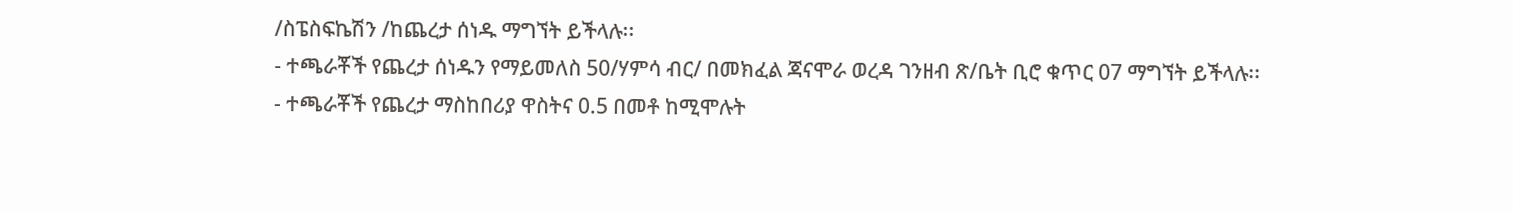/ስፔስፍኬሽን /ከጨረታ ሰነዱ ማግኘት ይችላሉ፡፡
- ተጫራቾች የጨረታ ሰነዱን የማይመለስ 50/ሃምሳ ብር/ በመክፈል ጃናሞራ ወረዳ ገንዘብ ጽ/ቤት ቢሮ ቁጥር 07 ማግኘት ይችላሉ፡፡
- ተጫራቾች የጨረታ ማስከበሪያ ዋስትና 0.5 በመቶ ከሚሞሉት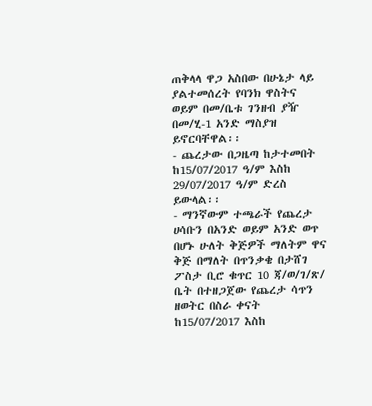ጠቅላላ ዋጋ አስበው በሁኔታ ላይ ያልተመሰረት የባንክ ዋስትና ወይም በመ/ቤቱ ገንዘብ ያዥ በመ/ሂ-1 አንድ ማስያዝ ይኖርባቸዋል፡፡
- ጨረታው በጋዜጣ ከታተመበት ከ15/07/2017 ዓ/ም እስከ 29/07/2017 ዓ/ም ድረስ ይውላል፡፡
- ማንኛውም ተጫራች የጨረታ ሀሳቡን በአንድ ወይም አንድ ወጥ በሆኑ ሁለት ቅጅዎች ማለትም ዋና ቅጅ በማለት በጥንቃቄ በታሸገ ፖስታ ቢሮ ቁጥር 10 ጃ/ወ/ገ/ጽ/ ቤት በተዘጋጀው የጨረታ ሳጥን ዘወትር በስራ ቀናት ከ15/07/2017 እስከ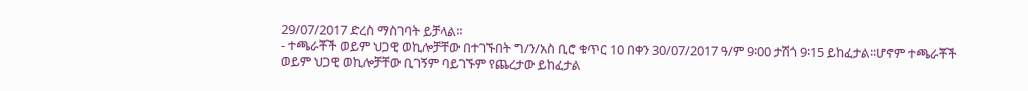29/07/2017 ድረስ ማስገባት ይቻላል፡፡
- ተጫራቾች ወይም ህጋዊ ወኪሎቻቸው በተገኙበት ግ/ን/አስ ቢሮ ቁጥር 10 በቀን 30/07/2017 ዓ/ም 9፡00 ታሽጎ 9፡15 ይከፈታል፡፡ሆኖም ተጫራቾች ወይም ህጋዊ ወኪሎቻቸው ቢገኝም ባይገኙም የጨረታው ይከፈታል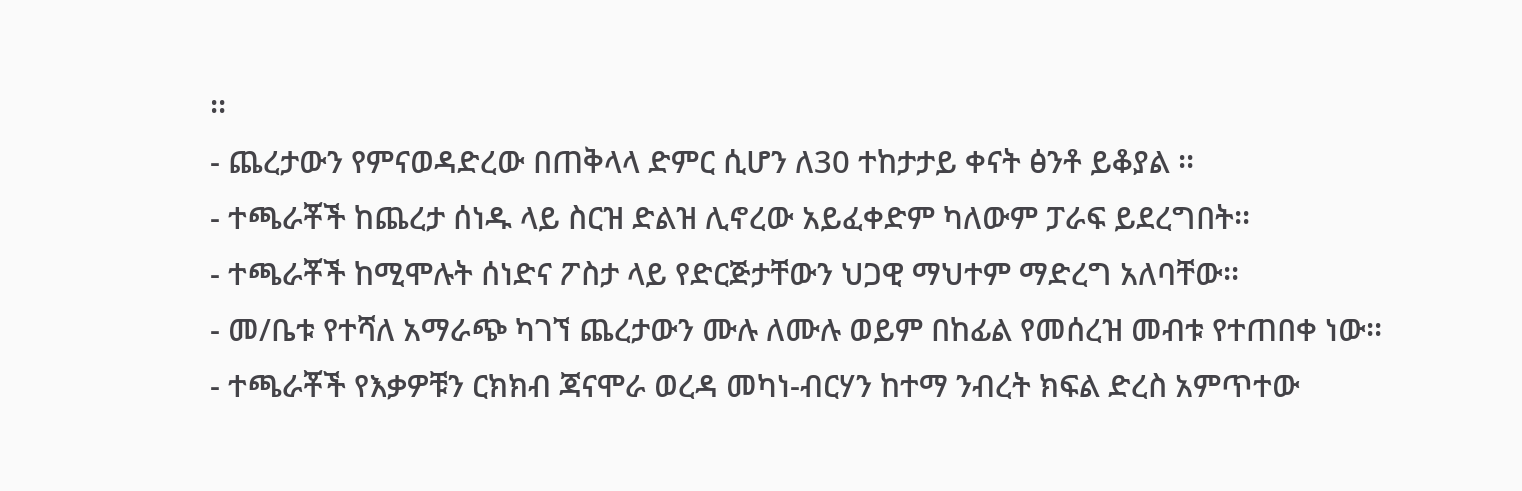፡፡
- ጨረታውን የምናወዳድረው በጠቅላላ ድምር ሲሆን ለ30 ተከታታይ ቀናት ፅንቶ ይቆያል ፡፡
- ተጫራቾች ከጨረታ ሰነዱ ላይ ስርዝ ድልዝ ሊኖረው አይፈቀድም ካለውም ፓራፍ ይደረግበት፡፡
- ተጫራቾች ከሚሞሉት ሰነድና ፖስታ ላይ የድርጅታቸውን ህጋዊ ማህተም ማድረግ አለባቸው፡፡
- መ/ቤቱ የተሻለ አማራጭ ካገኘ ጨረታውን ሙሉ ለሙሉ ወይም በከፊል የመሰረዝ መብቱ የተጠበቀ ነው፡፡
- ተጫራቾች የእቃዎቹን ርክክብ ጃናሞራ ወረዳ መካነ-ብርሃን ከተማ ንብረት ክፍል ድረስ አምጥተው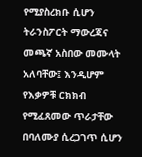የሚያስረክቡ ሲሆን ትራንስፖርት ማውረጃና መጫኛ አስበው መሙላት አለባቸው፤ እንዲሆም የእቃዎቹ ርክክብ የሚፈጸመው ጥራታቸው በባለሙያ ሲረጋገጥ ሲሆን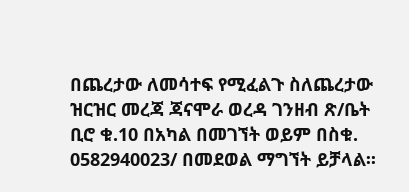በጨረታው ለመሳተፍ የሚፈልጉ ስለጨረታው ዝርዝር መረጃ ጃናሞራ ወረዳ ገንዘብ ጽ/ቤት ቢሮ ቁ.10 በአካል በመገኘት ወይም በስቁ. 0582940023/ በመደወል ማግኘት ይቻላል፡፡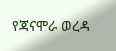የጃናሞራ ወረዳ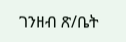ገንዘብ ጽ/ቤት